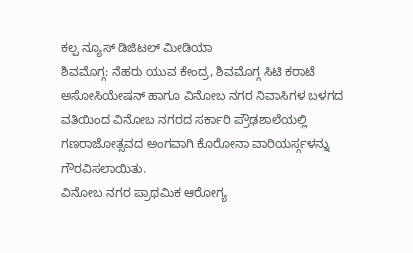ಕಲ್ಪ ನ್ಯೂಸ್ ಡಿಜಿಟಲ್ ಮೀಡಿಯಾ
ಶಿವಮೊಗ್ಗ: ನೆಹರು ಯುವ ಕೇಂದ್ರ, ಶಿವಮೊಗ್ಗ ಸಿಟಿ ಕರಾಟೆ ಅಸೋಸಿಯೇಷನ್ ಹಾಗೂ ವಿನೋಬ ನಗರ ನಿವಾಸಿಗಳ ಬಳಗದ ವತಿಯಿಂದ ವಿನೋಬ ನಗರದ ಸರ್ಕಾರಿ ಪ್ರೌಢಶಾಲೆಯಲ್ಲಿ ಗಣರಾಜೋತ್ಸವದ ಅಂಗವಾಗಿ ಕೊರೋನಾ ವಾರಿಯರ್ಸ್ಗಳನ್ನು ಗೌರವಿಸಲಾಯಿತು.
ವಿನೋಬ ನಗರ ಪ್ರಾಥಮಿಕ ಆರೋಗ್ಯ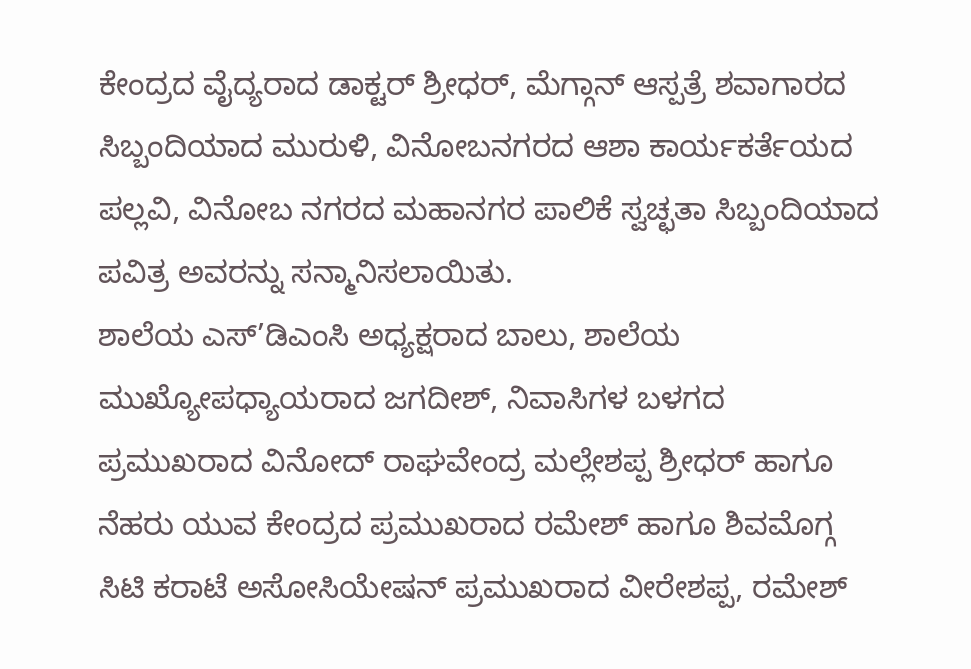ಕೇಂದ್ರದ ವೈದ್ಯರಾದ ಡಾಕ್ಟರ್ ಶ್ರೀಧರ್, ಮೆಗ್ಗಾನ್ ಆಸ್ಪತ್ರೆ ಶವಾಗಾರದ ಸಿಬ್ಬಂದಿಯಾದ ಮುರುಳಿ, ವಿನೋಬನಗರದ ಆಶಾ ಕಾರ್ಯಕರ್ತೆಯದ ಪಲ್ಲವಿ, ವಿನೋಬ ನಗರದ ಮಹಾನಗರ ಪಾಲಿಕೆ ಸ್ವಚ್ಛತಾ ಸಿಬ್ಬಂದಿಯಾದ ಪವಿತ್ರ ಅವರನ್ನು ಸನ್ಮಾನಿಸಲಾಯಿತು.
ಶಾಲೆಯ ಎಸ್’ಡಿಎಂಸಿ ಅಧ್ಯಕ್ಷರಾದ ಬಾಲು, ಶಾಲೆಯ ಮುಖ್ಯೋಪಧ್ಯಾಯರಾದ ಜಗದೀಶ್, ನಿವಾಸಿಗಳ ಬಳಗದ ಪ್ರಮುಖರಾದ ವಿನೋದ್ ರಾಘವೇಂದ್ರ ಮಲ್ಲೇಶಪ್ಪ ಶ್ರೀಧರ್ ಹಾಗೂ ನೆಹರು ಯುವ ಕೇಂದ್ರದ ಪ್ರಮುಖರಾದ ರಮೇಶ್ ಹಾಗೂ ಶಿವಮೊಗ್ಗ ಸಿಟಿ ಕರಾಟೆ ಅಸೋಸಿಯೇಷನ್ ಪ್ರಮುಖರಾದ ವೀರೇಶಪ್ಪ, ರಮೇಶ್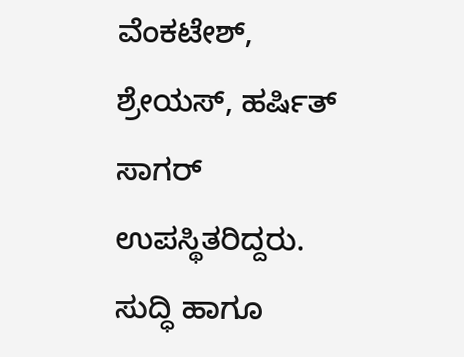ವೆಂಕಟೇಶ್, ಶ್ರೇಯಸ್, ಹರ್ಷಿತ್ ಸಾಗರ್ ಉಪಸ್ಥಿತರಿದ್ದರು.
ಸುದ್ಧಿ ಹಾಗೂ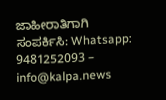ಜಾಹೀರಾತಿಗಾಗಿ ಸಂಪರ್ಕಿಸಿ: Whatsapp: 9481252093 – info@kalpa.news